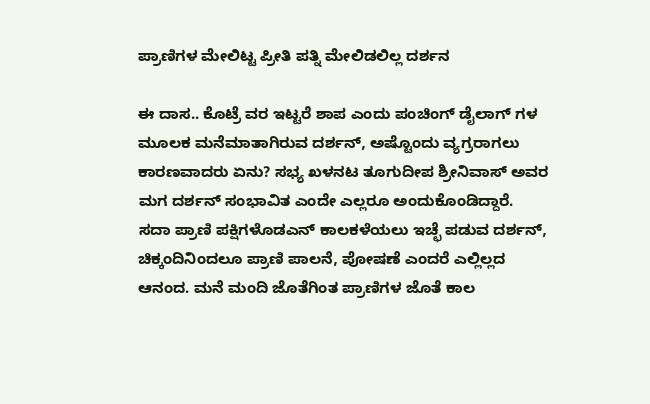ಪ್ರಾಣಿಗಳ ಮೇಲಿಟ್ಟ ಪ್ರೀತಿ ಪತ್ನಿ ಮೇಲಿಡಲಿಲ್ಲ ದರ್ಶನ

ಈ ದಾಸ.. ಕೊಟ್ರೆ ವರ ಇಟ್ಟರೆ ಶಾಪ ಎಂದು ಪಂಚಿಂಗ್ ಡೈಲಾಗ್ ಗಳ ಮೂಲಕ ಮನೆಮಾತಾಗಿರುವ ದರ್ಶನ್, ಅಷ್ಟೊಂದು ವ್ಯಗ್ರರಾಗಲು ಕಾರಣವಾದರು ಏನು? ಸಭ್ಯ ಖಳನಟ ತೂಗುದೀಪ ಶ್ರೀನಿವಾಸ್ ಅವರ ಮಗ ದರ್ಶನ್ ಸಂಭಾವಿತ ಎಂದೇ ಎಲ್ಲರೂ ಅಂದುಕೊಂಡಿದ್ದಾರೆ.
ಸದಾ ಪ್ರಾಣಿ ಪಕ್ಷಿಗಳೊಡಎನ್ ಕಾಲಕಳೆಯಲು ಇಚ್ಛೆ ಪಡುವ ದರ್ಶನ್, ಚಿಕ್ಕಂದಿನಿಂದಲೂ ಪ್ರಾಣಿ ಪಾಲನೆ, ಪೋಷಣೆ ಎಂದರೆ ಎಲ್ಲಿಲ್ಲದ ಆನಂದ. ಮನೆ ಮಂದಿ ಜೊತೆಗಿಂತ ಪ್ರಾಣಿಗಳ ಜೊತೆ ಕಾಲ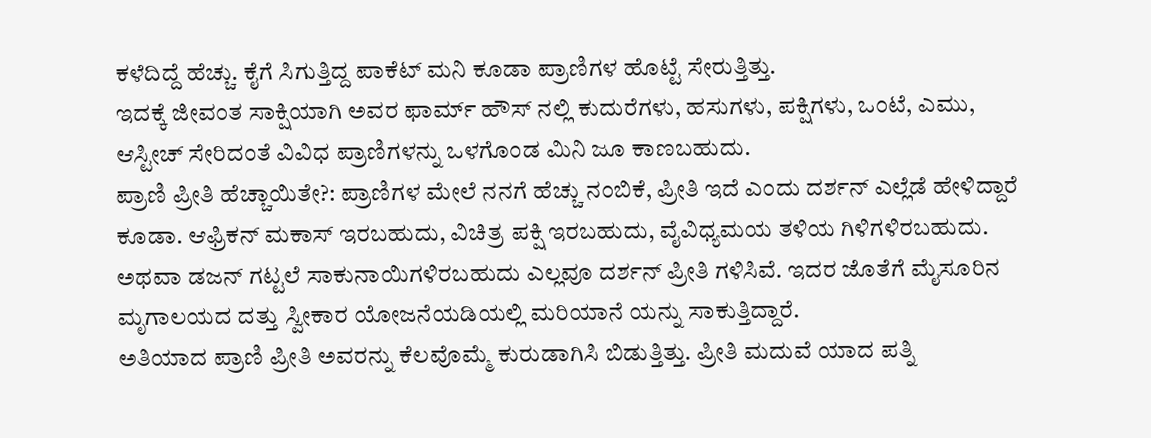ಕಳೆದಿದ್ದೆ ಹೆಚ್ಚು. ಕೈಗೆ ಸಿಗುತ್ತಿದ್ದ ಪಾಕೆಟ್ ಮನಿ ಕೂಡಾ ಪ್ರಾಣಿಗಳ ಹೊಟ್ಟೆ ಸೇರುತ್ತಿತ್ತು.
ಇದಕ್ಕೆ ಜೀವಂತ ಸಾಕ್ಷಿಯಾಗಿ ಅವರ ಫಾರ್ಮ್ ಹೌಸ್ ನಲ್ಲಿ ಕುದುರೆಗಳು, ಹಸುಗಳು, ಪಕ್ಷಿಗಳು, ಒಂಟೆ, ಎಮು, ಆಸ್ಟೀಚ್ ಸೇರಿದಂತೆ ವಿವಿಧ ಪ್ರಾಣಿಗಳನ್ನು ಒಳಗೊಂಡ ಮಿನಿ ಜೂ ಕಾಣಬಹುದು.
ಪ್ರಾಣಿ ಪ್ರೀತಿ ಹೆಚ್ಚಾಯಿತೇ?: ಪ್ರಾಣಿಗಳ ಮೇಲೆ ನನಗೆ ಹೆಚ್ಚು ನಂಬಿಕೆ, ಪ್ರೀತಿ ಇದೆ ಎಂದು ದರ್ಶನ್ ಎಲ್ಲೆಡೆ ಹೇಳಿದ್ದಾರೆ ಕೂಡಾ. ಆಫ್ರಿಕನ್ ಮಕಾಸ್ ಇರಬಹುದು, ವಿಚಿತ್ರ ಪಕ್ಷಿ ಇರಬಹುದು, ವೈವಿಧ್ಯಮಯ ತಳಿಯ ಗಿಳಿಗಳಿರಬಹುದು. ಅಥವಾ ಡಜನ್ ಗಟ್ಟಲೆ ಸಾಕುನಾಯಿಗಳಿರಬಹುದು ಎಲ್ಲವೂ ದರ್ಶನ್ ಪ್ರೀತಿ ಗಳಿಸಿವೆ. ಇದರ ಜೊತೆಗೆ ಮೈಸೂರಿನ ಮೃಗಾಲಯದ ದತ್ತು ಸ್ವೀಕಾರ ಯೋಜನೆಯಡಿಯಲ್ಲಿ ಮರಿಯಾನೆ ಯನ್ನು ಸಾಕುತ್ತಿದ್ದಾರೆ.
ಅತಿಯಾದ ಪ್ರಾಣಿ ಪ್ರೀತಿ ಅವರನ್ನು ಕೆಲವೊಮ್ಮೆ ಕುರುಡಾಗಿಸಿ ಬಿಡುತ್ತಿತ್ತು. ಪ್ರೀತಿ ಮದುವೆ ಯಾದ ಪತ್ನಿ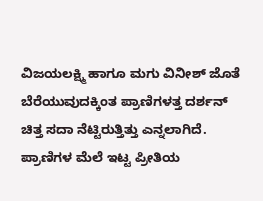ವಿಜಯಲಕ್ಷ್ಮಿ ಹಾಗೂ ಮಗು ವಿನೀಶ್ ಜೊತೆ ಬೆರೆಯುವುದಕ್ಕಿಂತ ಪ್ರಾಣಿಗಳತ್ತ ದರ್ಶನ್ ಚಿತ್ತ ಸದಾ ನೆಟ್ಟಿರುತ್ತಿತ್ತು ಎನ್ನಲಾಗಿದೆ. ಪ್ರಾಣಿಗಳ ಮೆಲೆ ಇಟ್ಟ ಪ್ರೀತಿಯ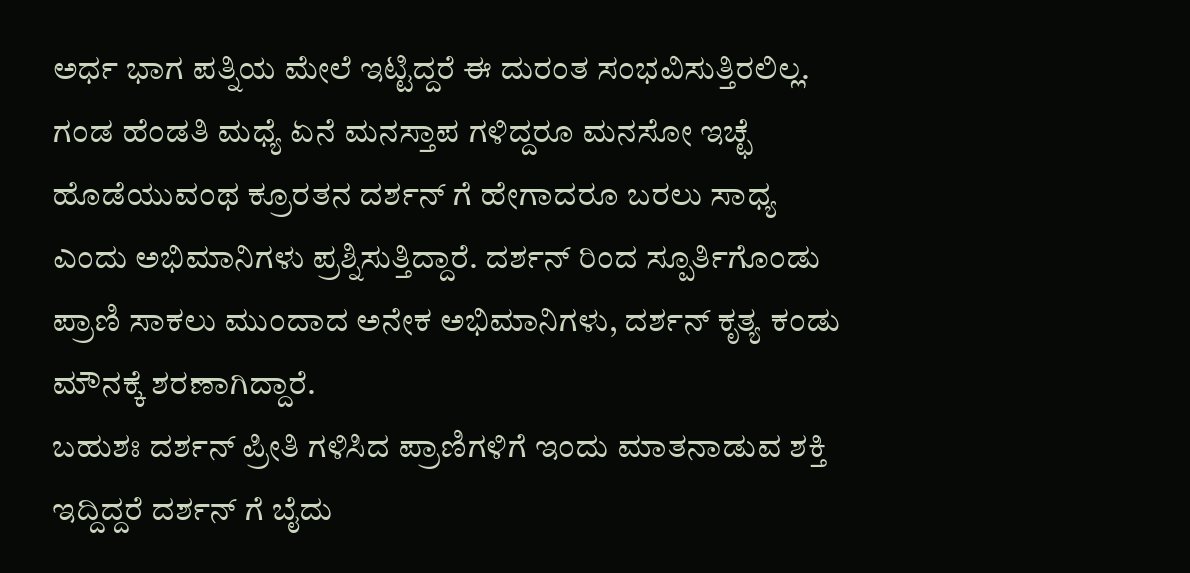ಅರ್ಧ ಭಾಗ ಪತ್ನಿಯ ಮೇಲೆ ಇಟ್ಟಿದ್ದರೆ ಈ ದುರಂತ ಸಂಭವಿಸುತ್ತಿರಲಿಲ್ಲ.
ಗಂಡ ಹೆಂಡತಿ ಮಧ್ಯೆ ಏನೆ ಮನಸ್ತಾಪ ಗಳಿದ್ದರೂ ಮನಸೋ ಇಚ್ಛೆ ಹೊಡೆಯುವಂಥ ಕ್ರೂರತನ ದರ್ಶನ್ ಗೆ ಹೇಗಾದರೂ ಬರಲು ಸಾಧ್ಯ ಎಂದು ಅಭಿಮಾನಿಗಳು ಪ್ರಶ್ನಿಸುತ್ತಿದ್ದಾರೆ. ದರ್ಶನ್ ರಿಂದ ಸ್ಪೂರ್ತಿಗೊಂಡು ಪ್ರಾಣಿ ಸಾಕಲು ಮುಂದಾದ ಅನೇಕ ಅಭಿಮಾನಿಗಳು, ದರ್ಶನ್ ಕೃತ್ಯ ಕಂಡು ಮೌನಕ್ಕೆ ಶರಣಾಗಿದ್ದಾರೆ.
ಬಹುಶಃ ದರ್ಶನ್ ಪ್ರೀತಿ ಗಳಿಸಿದ ಪ್ರಾಣಿಗಳಿಗೆ ಇಂದು ಮಾತನಾಡುವ ಶಕ್ತಿ ಇದ್ದಿದ್ದರೆ ದರ್ಶನ್ ಗೆ ಬೈದು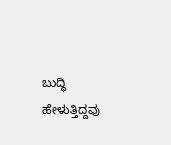ಬುದ್ಧಿ ಹೇಳುತ್ತಿದ್ದವು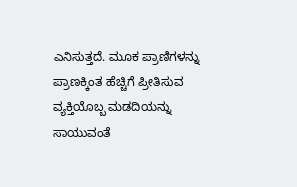ಎನಿಸುತ್ತದೆ. ಮೂಕ ಪ್ರಾಣಿಗಳನ್ನು ಪ್ರಾಣಕ್ಕಿಂತ ಹೆಚ್ಚಿಗೆ ಪ್ರೀತಿಸುವ ವ್ಯಕ್ತಿಯೊಬ್ಬ ಮಡದಿಯನ್ನು ಸಾಯುವಂತೆ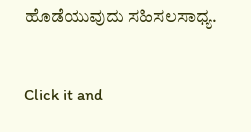ಹೊಡೆಯುವುದು ಸಹಿಸಲಸಾಧ್ಯ.


Click it and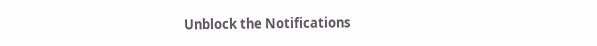Unblock the Notifications